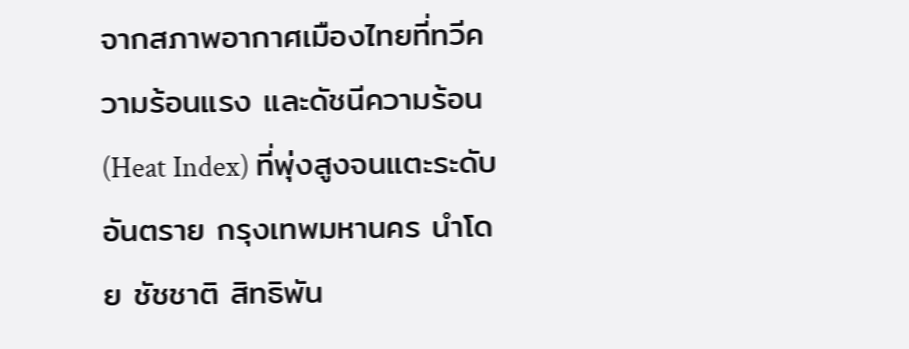จากสภาพอากาศเมืองไทยที่ทวีความร้อนแรง และดัชนีความร้อน (Heat Index) ที่พุ่งสูงจนแตะระดับอันตราย กรุงเทพมหานคร นำโดย ชัชชาติ สิทธิพัน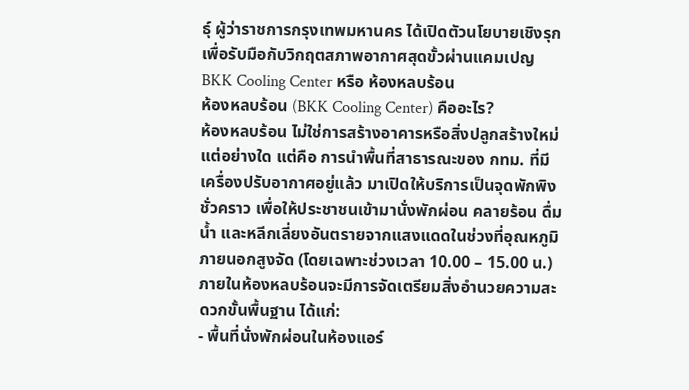ธุ์ ผู้ว่าราชการกรุงเทพมหานคร ได้เปิดตัวนโยบายเชิงรุกเพื่อรับมือกับวิกฤตสภาพอากาศสุดขั้วผ่านแคมเปญ BKK Cooling Center หรือ ห้องหลบร้อน
ห้องหลบร้อน (BKK Cooling Center) คืออะไร?
ห้องหลบร้อน ไม่ใช่การสร้างอาคารหรือสิ่งปลูกสร้างใหม่แต่อย่างใด แต่คือ การนำพื้นที่สาธารณะของ กทม. ที่มีเครื่องปรับอากาศอยู่แล้ว มาเปิดให้บริการเป็นจุดพักพิงชั่วคราว เพื่อให้ประชาชนเข้ามานั่งพักผ่อน คลายร้อน ดื่มน้ำ และหลีกเลี่ยงอันตรายจากแสงแดดในช่วงที่อุณหภูมิภายนอกสูงจัด (โดยเฉพาะช่วงเวลา 10.00 – 15.00 น.)
ภายในห้องหลบร้อนจะมีการจัดเตรียมสิ่งอำนวยความสะดวกขั้นพื้นฐาน ได้แก่:
- พื้นที่นั่งพักผ่อนในห้องแอร์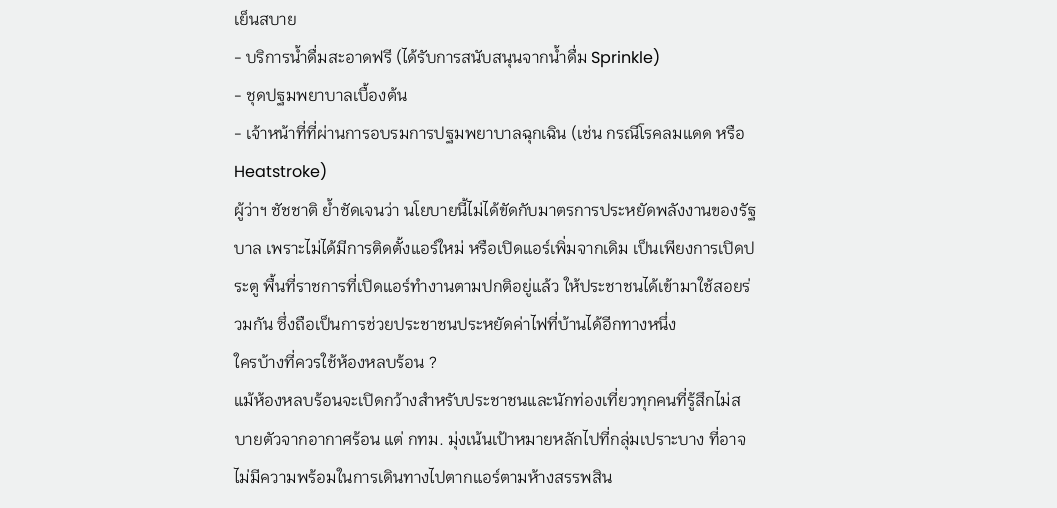เย็นสบาย
- บริการน้ำดื่มสะอาดฟรี (ได้รับการสนับสนุนจากน้ำดื่ม Sprinkle)
- ชุดปฐมพยาบาลเบื้องต้น
- เจ้าหน้าที่ที่ผ่านการอบรมการปฐมพยาบาลฉุกเฉิน (เช่น กรณีโรคลมแดด หรือ Heatstroke)
ผู้ว่าฯ ชัชชาติ ย้ำชัดเจนว่า นโยบายนี้ไม่ได้ขัดกับมาตรการประหยัดพลังงานของรัฐบาล เพราะไม่ได้มีการติดตั้งแอร์ใหม่ หรือเปิดแอร์เพิ่มจากเดิม เป็นเพียงการเปิดประตู พื้นที่ราชการที่เปิดแอร์ทำงานตามปกติอยู่แล้ว ให้ประชาชนได้เข้ามาใช้สอยร่วมกัน ซึ่งถือเป็นการช่วยประชาชนประหยัดค่าไฟที่บ้านได้อีกทางหนึ่ง
ใครบ้างที่ควรใช้ห้องหลบร้อน ?
แม้ห้องหลบร้อนจะเปิดกว้างสำหรับประชาชนและนักท่องเที่ยวทุกคนที่รู้สึกไม่สบายตัวจากอากาศร้อน แต่ กทม. มุ่งเน้นเป้าหมายหลักไปที่กลุ่มเปราะบาง ที่อาจไม่มีความพร้อมในการเดินทางไปตากแอร์ตามห้างสรรพสิน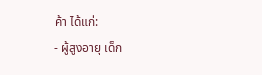ค้า ได้แก่:
- ผู้สูงอายุ เด็ก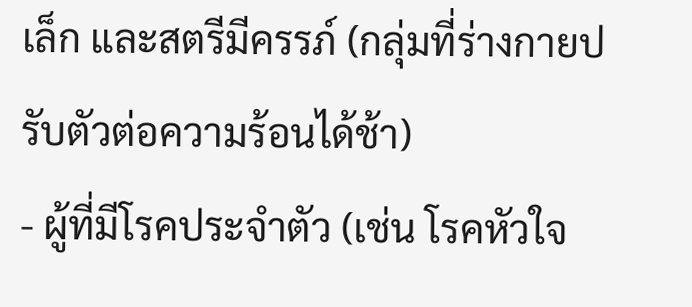เล็ก และสตรีมีครรภ์ (กลุ่มที่ร่างกายปรับตัวต่อความร้อนได้ช้า)
- ผู้ที่มีโรคประจำตัว (เช่น โรคหัวใจ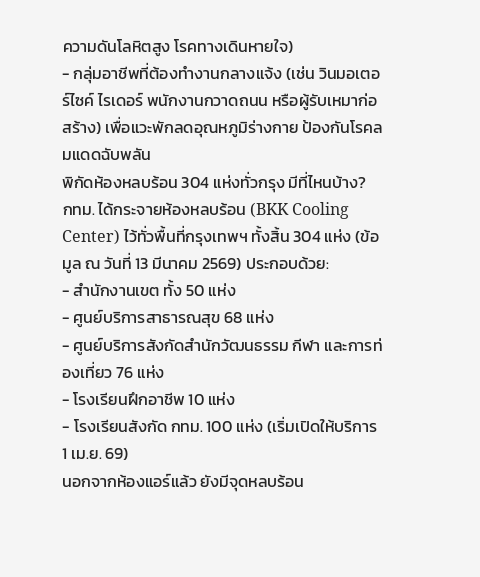ความดันโลหิตสูง โรคทางเดินหายใจ)
- กลุ่มอาชีพที่ต้องทำงานกลางแจ้ง (เช่น วินมอเตอร์ไซค์ ไรเดอร์ พนักงานกวาดถนน หรือผู้รับเหมาก่อสร้าง) เพื่อแวะพักลดอุณหภูมิร่างกาย ป้องกันโรคลมแดดฉับพลัน
พิกัดห้องหลบร้อน 304 แห่งทั่วกรุง มีที่ไหนบ้าง?
กทม. ได้กระจายห้องหลบร้อน (BKK Cooling Center) ไว้ทั่วพื้นที่กรุงเทพฯ ทั้งสิ้น 304 แห่ง (ข้อมูล ณ วันที่ 13 มีนาคม 2569) ประกอบด้วย:
- สำนักงานเขต ทั้ง 50 แห่ง
- ศูนย์บริการสาธารณสุข 68 แห่ง
- ศูนย์บริการสังกัดสำนักวัฒนธรรม กีฬา และการท่องเที่ยว 76 แห่ง
- โรงเรียนฝึกอาชีพ 10 แห่ง
- โรงเรียนสังกัด กทม. 100 แห่ง (เริ่มเปิดให้บริการ 1 เม.ย. 69)
นอกจากห้องแอร์แล้ว ยังมีจุดหลบร้อน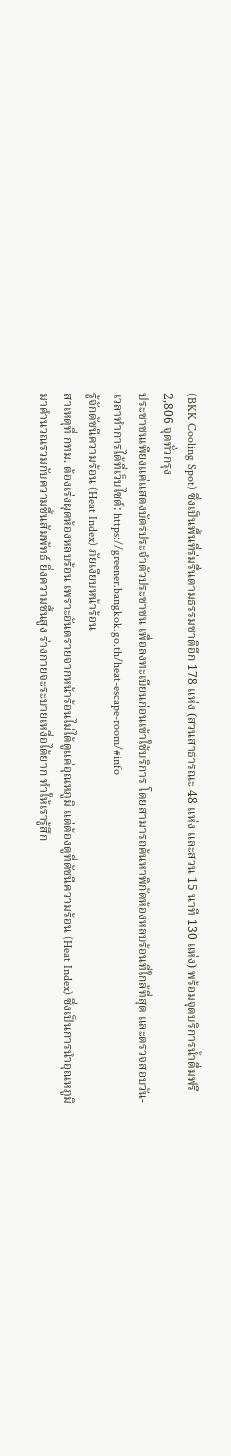(BKK Cooling Spot) ซึ่งเป็นพื้นที่ร่มรื่นตามธรรมชาติอีก 178 แห่ง (สวนสาธารณะ 48 แห่ง และสวน 15 นาที 130 แห่ง) พร้อมจุดบริการน้ำดื่มฟรี 2,806 จุดทั่วกรุง
ประชาชนเพียงแค่แสดงบัตรประจำตัวประชาชน เพื่อลงทะเบียนก่อนเข้าใช้บริการ โดยสามารถค้นหาพิกัดห้องหลบร้อนที่ใกล้ที่สุด และตรวจสอบวัน-เวลาทำการได้ที่เว็บไซต์: https://greener.bangkok.go.th/heat-escape-room/#info
รู้จักดัชนีความร้อน (Heat Index) ภัยเงียบหน้าร้อน
สาเหตุที่ กทม. ต้องเร่งผุดห้องหลบร้อน เพราะอันตรายจากหน้าร้อนไม่ได้ดูแค่อุณหภูมิ แต่ต้องดูที่ดัชนีความร้อน (Heat Index) ซึ่งเป็นการนำอุณหภูมิมาคำนวณรวมกับความชื้นสัมพัทธ์ ยิ่งความชื้นสูง ร่างกายจะระบายเหงื่อได้ยาก ทำให้เรารู้สึก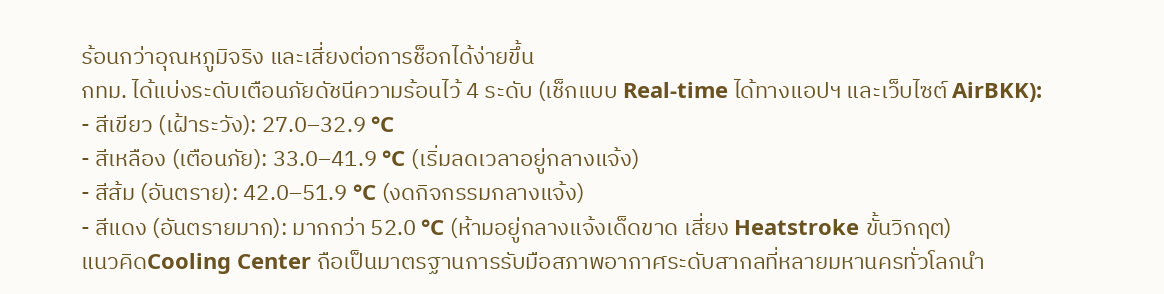ร้อนกว่าอุณหภูมิจริง และเสี่ยงต่อการช็อกได้ง่ายขึ้น
กทม. ได้แบ่งระดับเตือนภัยดัชนีความร้อนไว้ 4 ระดับ (เช็กแบบ Real-time ได้ทางแอปฯ และเว็บไซต์ AirBKK):
- สีเขียว (เฝ้าระวัง): 27.0–32.9 °C
- สีเหลือง (เตือนภัย): 33.0–41.9 °C (เริ่มลดเวลาอยู่กลางแจ้ง)
- สีส้ม (อันตราย): 42.0–51.9 °C (งดกิจกรรมกลางแจ้ง)
- สีแดง (อันตรายมาก): มากกว่า 52.0 °C (ห้ามอยู่กลางแจ้งเด็ดขาด เสี่ยง Heatstroke ขั้นวิกฤต)
แนวคิดCooling Center ถือเป็นมาตรฐานการรับมือสภาพอากาศระดับสากลที่หลายมหานครทั่วโลกนำ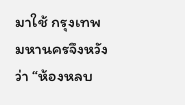มาใช้ กรุงเทพมหานครจึงหวังว่า “ห้องหลบ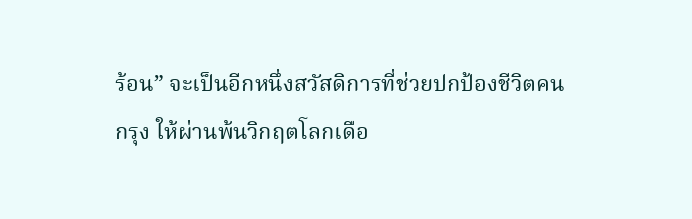ร้อน” จะเป็นอีกหนึ่งสวัสดิการที่ช่วยปกป้องชีวิตคนกรุง ให้ผ่านพ้นวิกฤตโลกเดือ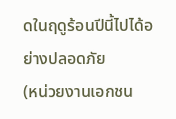ดในฤดูร้อนปีนี้ไปได้อย่างปลอดภัย
(หน่วยงานเอกชน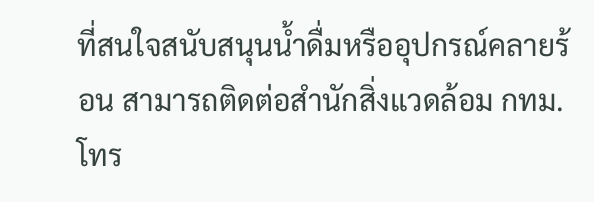ที่สนใจสนับสนุนน้ำดื่มหรืออุปกรณ์คลายร้อน สามารถติดต่อสำนักสิ่งแวดล้อม กทม. โทร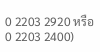0 2203 2920 หรือ 0 2203 2400)